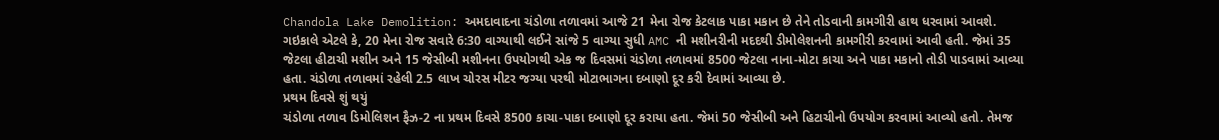Chandola Lake Demolition: અમદાવાદના ચંડોળા તળાવમાં આજે 21 મેના રોજ કેટલાક પાકા મકાન છે તેને તોડવાની કામગીરી હાથ ધરવામાં આવશે. ગઇકાલે એટલે કે, 20 મેના રોજ સવારે 6:30 વાગ્યાથી લઈને સાંજે 5 વાગ્યા સુધી AMC ની મશીનરીની મદદથી ડીમોલેશનની કામગીરી કરવામાં આવી હતી. જેમાં 35 જેટલા હીટાચી મશીન અને 15 જેસીબી મશીનના ઉપયોગથી એક જ દિવસમાં ચંડોળા તળાવમાં 8500 જેટલા નાના-મોટા કાચા અને પાકા મકાનો તોડી પાડવામાં આવ્યા હતા. ચંડોળા તળાવમાં રહેલી 2.5 લાખ ચોરસ મીટર જગ્યા પરથી મોટાભાગના દબાણો દૂર કરી દેવામાં આવ્યા છે.
પ્રથમ દિવસે શું થયું
ચંડોળા તળાવ ડિમોલિશન ફૈઝ-2 ના પ્રથમ દિવસે 8500 કાચા-પાકા દબાણો દૂર કરાયા હતા. જેમાં 50 જેસીબી અને હિટાચીનો ઉપયોગ કરવામાં આવ્યો હતો. તેમજ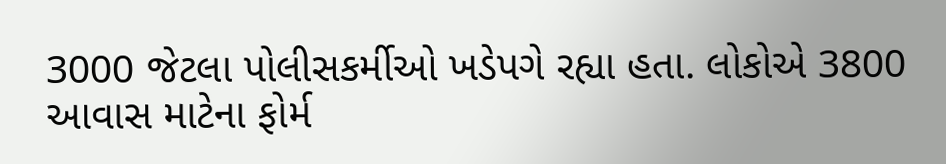3000 જેટલા પોલીસકર્મીઓ ખડેપગે રહ્યા હતા. લોકોએ 3800 આવાસ માટેના ફોર્મ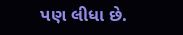પણ લીધા છે.